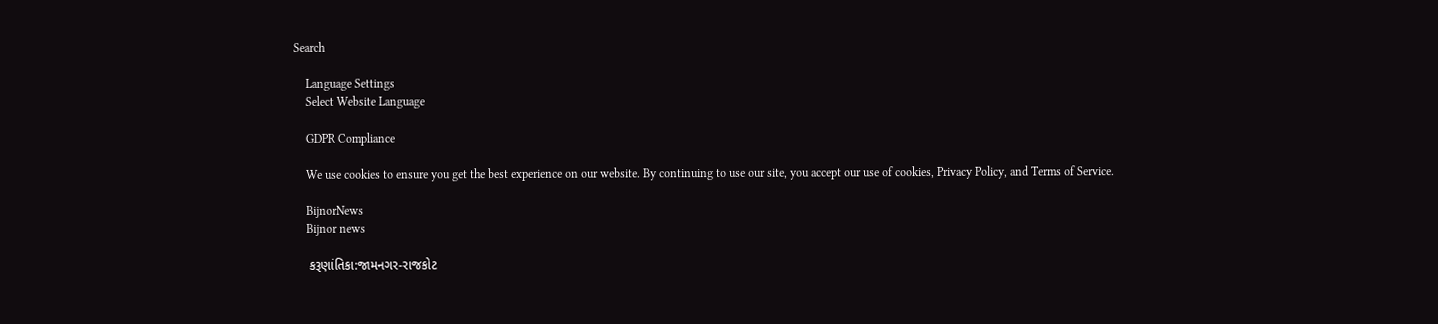Search

    Language Settings
    Select Website Language

    GDPR Compliance

    We use cookies to ensure you get the best experience on our website. By continuing to use our site, you accept our use of cookies, Privacy Policy, and Terms of Service.

    BijnorNews
    Bijnor news

    કરૂણાંતિકા:જામનગર-રાજકોટ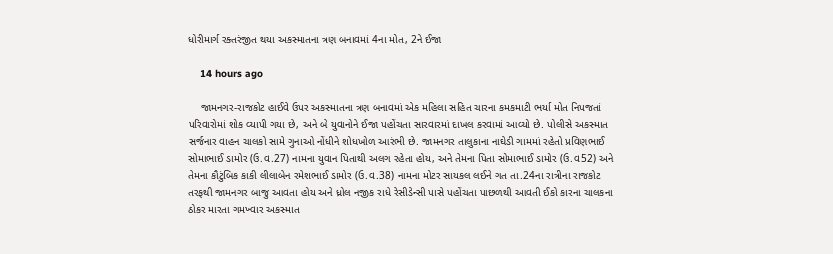ધોરીમાર્ગ રક્તરંજીત થયા અકસ્માતના ત્રણ બનાવમાં 4ના મોત, 2ને ઈજા

    14 hours ago

    જામનગર-રાજકોટ હાઈવે ઉપર અકસ્માતના ત્રણ બનાવમાં એક મહિલા સહિત ચારના કમકમાટી ભર્યા મોત નિપજતાં પરિવારોમાં શોક વ્યાપી ગયા છે, અને બે યુવાનોને ઈજા પહોંચતા સારવારમાં દાખલ કરવામાં આવ્યો છે. પોલીસે અકસ્માત સર્જનાર વાહન ચાલકો સામે ગુનાઓ નોંધીને શોધખોળ આરંભી છે. જામનગર તાલુકાના નાઘેડી ગામમાં રહેતો પ્રવિણભાઈ સોમાભાઈ ડામોર (ઉ.વ.27) નામના યુવાન પિતાથી અલગ રહેતા હોય, અને તેમના પિતા સોમાભાઈ ડામોર (ઉ.વ52) અને તેમના કૌટુંબિક કાકી લીલાબેન રમેશભાઈ ડામોર (ઉ.વ.38) નામના મોટર સાયકલ લઈને ગત તા.24ના રાત્રીના રાજકોટ તરફથી જામનગર બાજુ આવતા હોય અને ધ્રોલ નજીક રાધે રેસીડેન્સી પાસે પહોંચતા પાછળથી આવતી ઈકો કારના ચાલકના ઠોકર મારતા ગમખ્વાર અકસ્માત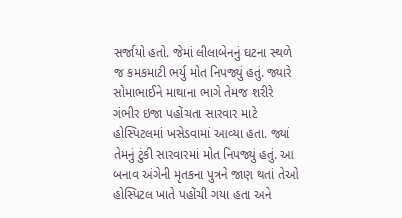સર્જાયો હતો. જેમાં લીલાબેનનું ઘટના સ્થળે જ કમકમાટી ભર્યુ મોત નિપજ્યું હતું. જ્યારે સોમાભાઈને માથાના ભાગે તેમજ શરીરે ગંભીર ઇજા પહોંચતા સારવાર માટે હોસ્પિટલમાં ખસેડવામાં આવ્યા હતા. જ્યાં તેમનું ટુંકી સારવારમાં મોત નિપજ્યું હતું. આ બનાવ અંગેની મૃતકના પુત્રને જાણ થતાં તેઓ હોસ્પિટલ ખાતે પહોંચી ગયા હતા અને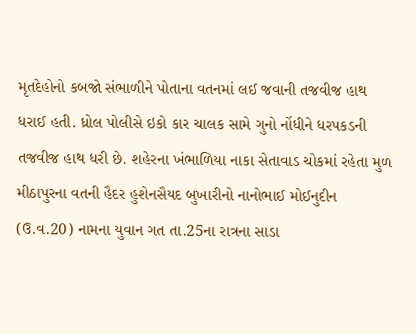મૃતદેહોનો કબજો સંભાળીને પોતાના વતનમાં લઈ જવાની તજવીજ હાથ ધરાઈ હતી. ધ્રોલ પોલીસે ઇકો કાર ચાલક સામે ગુનો નોંધીને ધરપકડની તજવીજ હાથ ધરી છે. શહેરના ખંભાળિયા નાકા સેતાવાડ ચોકમાં રહેતા મુળ મીઠાપુરના વતની હૈદર હુશેનસૈયદ બુખારીનો નાનોભાઈ મોઈનુદીન (ઉ.વ.20) નામના યુવાન ગત તા.25ના રાત્રના સાડા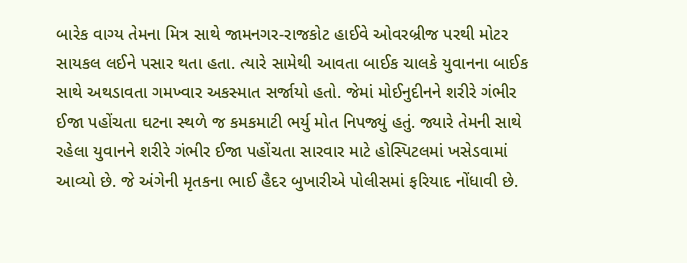બારેક વાગ્ય તેમના મિત્ર સાથે જામનગર-રાજકોટ હાઈવે ઓવરબ્રીજ પરથી મોટર સાયકલ લઈને પસાર થતા હતા. ત્યારે સામેથી આવતા બાઈક ચાલકે યુવાનના બાઈક સાથે અથડાવતા ગમખ્વાર અકસ્માત સર્જાયો હતો. જેમાં મોઈનુદીનને શરીરે ગંભીર ઈજા પહોંચતા ઘટના સ્થળે જ કમકમાટી ભર્યુ મોત નિપજ્યું હતું. જ્યારે તેમની સાથે રહેલા યુવાનને શરીરે ગંભીર ઈજા પહોંચતા સારવાર માટે હોસ્પિટલમાં ખસેડવામાં આવ્યો છે. જે અંગેની મૃતકના ભાઈ હૈદર બુખારીએ પોલીસમાં ફરિયાદ નોંધાવી છે.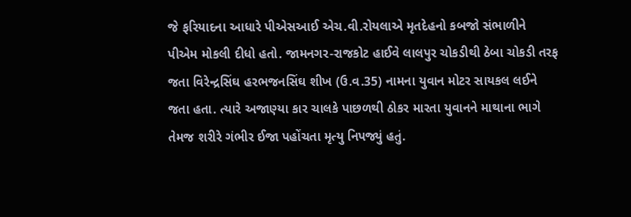જે ફરિયાદના આધારે પીએસઆઈ એચ.વી.રોયલાએ મૃતદેહનો કબજો સંભાળીને પીએમ મોકલી દીધો હતો. જામનગર-રાજકોટ હાઈવે લાલપુર ચોકડીથી ઠેબા ચોકડી તરફ જતા વિરેન્દ્રસિંઘ હરભજનસિંઘ શીખ (ઉ.વ.35) નામના યુવાન મોટર સાયકલ લઈને જતા હતા. ત્યારે અજાણ્યા કાર ચાલકે પાછળથી ઠોકર મારતા યુવાનને માથાના ભાગે તેમજ શરીરે ગંભીર ઈજા પહોંચતા મૃત્યુ નિપજ્યું હતું.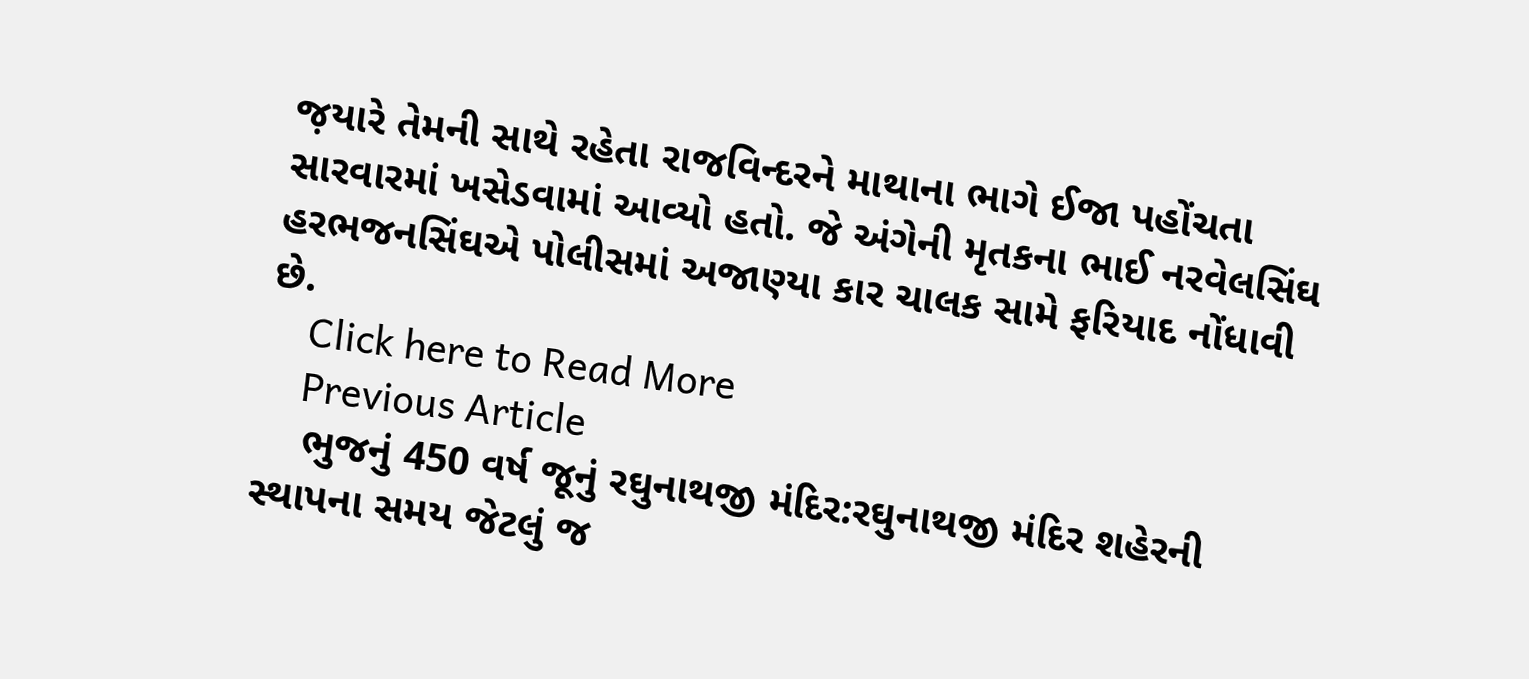જ઼યારે તેમની સાથે રહેતા રાજવિન્દરને માથાના ભાગે ઈજા પહોંચતા સારવારમાં ખસેડવામાં આવ્યો હતો. જે અંગેની મૃતકના ભાઈ નરવેલસિંઘ હરભજનસિંઘએ પોલીસમાં અજાણ્યા કાર ચાલક સામે ફરિયાદ નોંધાવી છે.
    Click here to Read More
    Previous Article
    ભુજનું 450 વર્ષ જૂનું રઘુનાથજી મંદિર:રઘુનાથજી મંદિર શહેરની સ્થાપના સમય જેટલું જ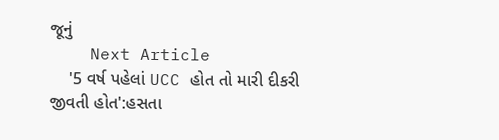જૂનું
    Next Article
    '5 વર્ષ પહેલાં UCC હોત તો મારી દીકરી જીવતી હોત':હસતા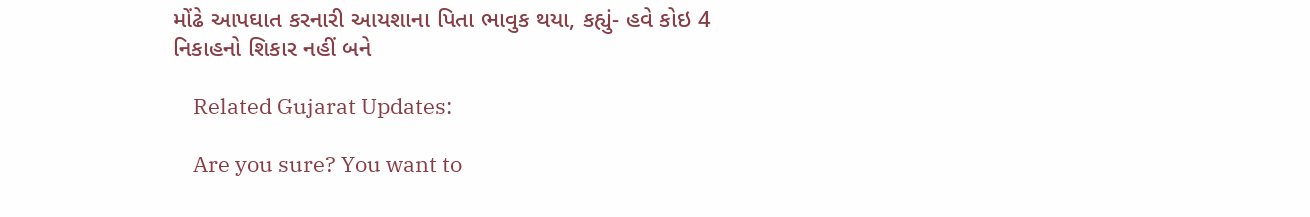મોંઢે આપઘાત કરનારી આયશાના પિતા ભાવુક થયા, કહ્યું- હવે કોઇ 4 નિકાહનો શિકાર નહીં બને

    Related Gujarat Updates:

    Are you sure? You want to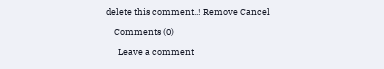delete this comment..! Remove Cancel

    Comments (0)

      Leave a comment